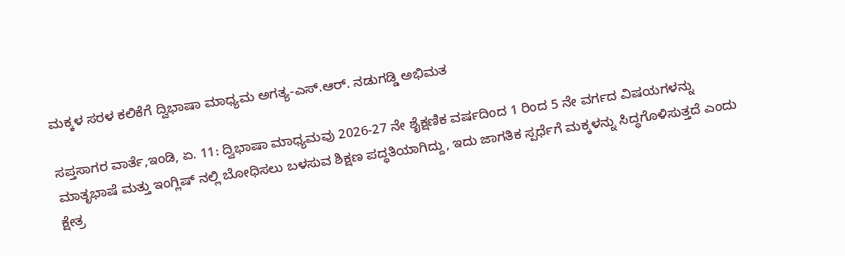ಮಕ್ಕಳ ಸರಳ ಕಲಿಕೆಗೆ ದ್ವಿಭಾಷಾ ಮಾಧ್ಯಮ ಅಗತ್ಯ-ಎಸ್.ಆರ್. ನಡುಗಡ್ಡಿ ಅಭಿಮತ

ಸಪ್ತಸಾಗರ ವಾರ್ತೆ,ಇಂಡಿ, ಏ. 11: ದ್ವಿಭಾಷಾ ಮಾಧ್ಯಮವು 2026-27 ನೇ ಶೈಕ್ಷಣಿಕ ವರ್ಷದಿಂದ 1 ರಿಂದ 5 ನೇ ವರ್ಗದ ವಿಷಯಗಳನ್ನು ಮಾತೃಭಾಷೆ ಮತ್ತು ಇಂಗ್ಲಿಷ್ ನಲ್ಲಿ ಬೋಧಿಸಲು ಬಳಸುವ ಶಿಕ್ಷಣ ಪದ್ಧತಿಯಾಗಿದ್ದು, ಇದು ಜಾಗತಿಕ ಸ್ಪರ್ಧೆಗೆ ಮಕ್ಕಳನ್ನು ಸಿದ್ಧಗೊಳಿಸುತ್ತದೆ ಎಂದು ಕ್ಷೇತ್ರ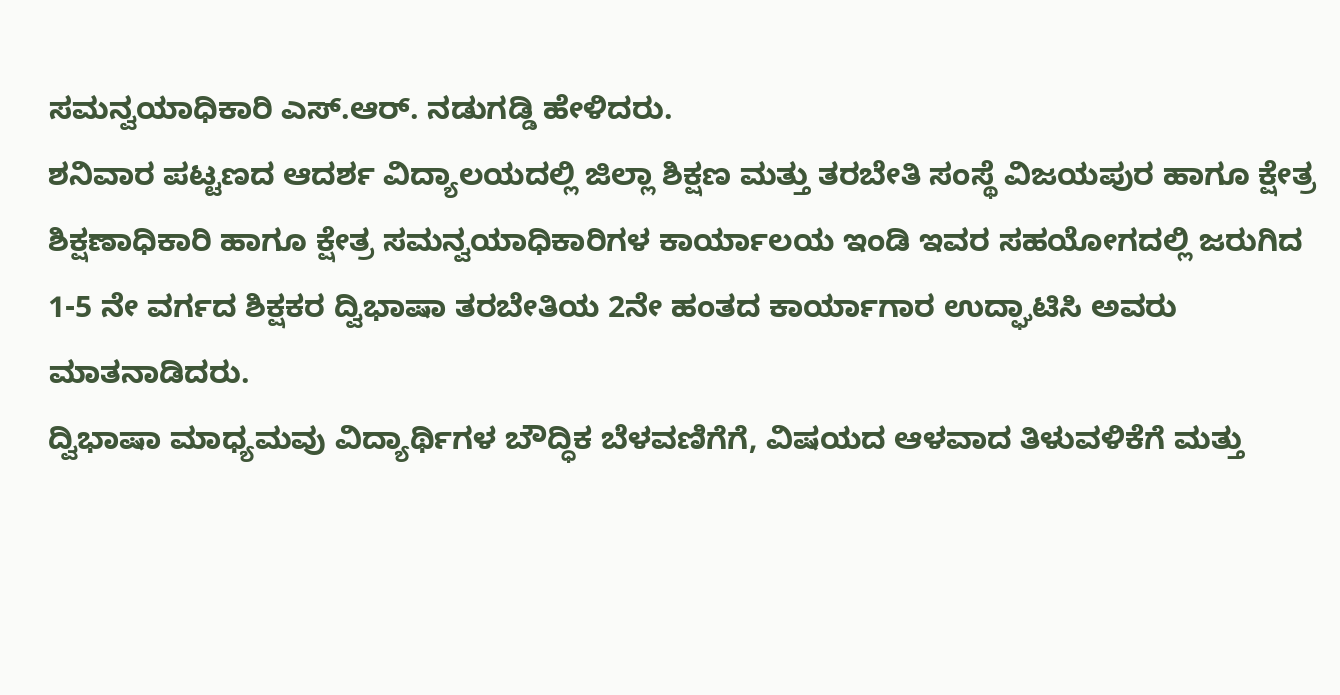ಸಮನ್ವಯಾಧಿಕಾರಿ ಎಸ್.ಆರ್. ನಡುಗಡ್ಡಿ ಹೇಳಿದರು.
ಶನಿವಾರ ಪಟ್ಟಣದ ಆದರ್ಶ ವಿದ್ಯಾಲಯದಲ್ಲಿ ಜಿಲ್ಲಾ ಶಿಕ್ಷಣ ಮತ್ತು ತರಬೇತಿ ಸಂಸ್ಥೆ ವಿಜಯಪುರ ಹಾಗೂ ಕ್ಷೇತ್ರ ಶಿಕ್ಷಣಾಧಿಕಾರಿ ಹಾಗೂ ಕ್ಷೇತ್ರ ಸಮನ್ವಯಾಧಿಕಾರಿಗಳ ಕಾರ್ಯಾಲಯ ಇಂಡಿ ಇವರ ಸಹಯೋಗದಲ್ಲಿ ಜರುಗಿದ
1-5 ನೇ ವರ್ಗದ ಶಿಕ್ಷಕರ ದ್ವಿಭಾಷಾ ತರಬೇತಿಯ 2ನೇ ಹಂತದ ಕಾರ್ಯಾಗಾರ ಉದ್ಘಾಟಿಸಿ ಅವರು ಮಾತನಾಡಿದರು.
ದ್ವಿಭಾಷಾ ಮಾಧ್ಯಮವು ವಿದ್ಯಾರ್ಥಿಗಳ ಬೌದ್ಧಿಕ ಬೆಳವಣಿಗೆಗೆ, ವಿಷಯದ ಆಳವಾದ ತಿಳುವಳಿಕೆಗೆ ಮತ್ತು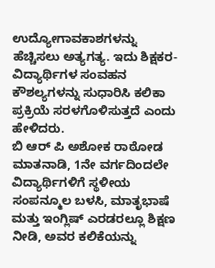ಉದ್ಯೋಗಾವಕಾಶಗಳನ್ನು ಹೆಚ್ಚಿಸಲು ಅತ್ಯಗತ್ಯ. ಇದು ಶಿಕ್ಷಕರ-ವಿದ್ಯಾರ್ಥಿಗಳ ಸಂವಹನ ಕೌಶಲ್ಯಗಳನ್ನು ಸುಧಾರಿಸಿ ಕಲಿಕಾ ಪ್ರಕ್ರಿಯೆ ಸರಳಗೊಳಿಸುತ್ತದೆ ಎಂದು ಹೇಳಿದರು.
ಬಿ ಆರ್ ಪಿ ಅಶೋಕ ರಾಠೋಡ ಮಾತನಾಡಿ, 1ನೇ ವರ್ಗದಿಂದಲೇ ವಿದ್ಯಾರ್ಥಿಗಳಿಗೆ ಸ್ಥಳೀಯ ಸಂಪನ್ಮೂಲ ಬಳಸಿ, ಮಾತೃಭಾಷೆ ಮತ್ತು ಇಂಗ್ಲಿಷ್ ಎರಡರಲ್ಲೂ ಶಿಕ್ಷಣ ನೀಡಿ, ಅವರ ಕಲಿಕೆಯನ್ನು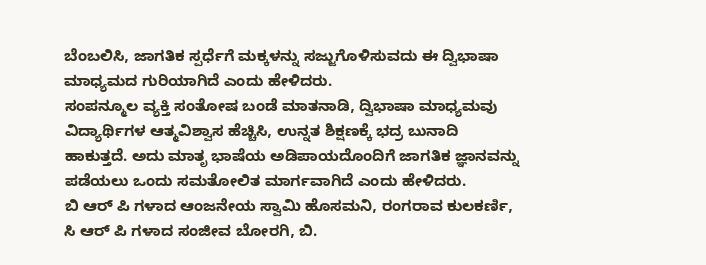ಬೆಂಬಲಿಸಿ, ಜಾಗತಿಕ ಸ್ಪರ್ಧೆಗೆ ಮಕ್ಕಳನ್ನು ಸಜ್ಜುಗೊಳಿಸುವದು ಈ ದ್ವಿಭಾಷಾ ಮಾಧ್ಯಮದ ಗುರಿಯಾಗಿದೆ ಎಂದು ಹೇಳಿದರು.
ಸಂಪನ್ಮೂಲ ವ್ಯಕ್ತಿ ಸಂತೋಷ ಬಂಡೆ ಮಾತನಾಡಿ, ದ್ವಿಭಾಷಾ ಮಾಧ್ಯಮವು ವಿದ್ಯಾರ್ಥಿಗಳ ಆತ್ಮವಿಶ್ವಾಸ ಹೆಚ್ಚಿಸಿ, ಉನ್ನತ ಶಿಕ್ಷಣಕ್ಕೆ ಭದ್ರ ಬುನಾದಿ ಹಾಕುತ್ತದೆ. ಅದು ಮಾತೃ ಭಾಷೆಯ ಅಡಿಪಾಯದೊಂದಿಗೆ ಜಾಗತಿಕ ಜ್ಞಾನವನ್ನು ಪಡೆಯಲು ಒಂದು ಸಮತೋಲಿತ ಮಾರ್ಗವಾಗಿದೆ ಎಂದು ಹೇಳಿದರು.
ಬಿ ಆರ್ ಪಿ ಗಳಾದ ಆಂಜನೇಯ ಸ್ವಾಮಿ ಹೊಸಮನಿ, ರಂಗರಾವ ಕುಲಕರ್ಣಿ, ಸಿ ಆರ್ ಪಿ ಗಳಾದ ಸಂಜೀವ ಬೋರಗಿ, ಬಿ.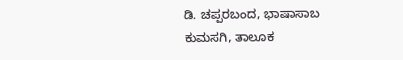ಡಿ. ಚಪ್ಪರಬಂದ, ಭಾಷಾಸಾಬ ಕುಮಸಗಿ, ತಾಲೂಕ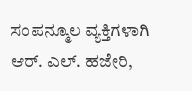ಸಂಪನ್ಮೂಲ ವ್ಯಕ್ತಿಗಳಾಗಿ ಆರ್. ಎಲ್. ಹಜೇರಿ,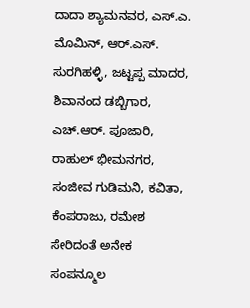ದಾದಾ ಶ್ಯಾಮನವರ, ಎಸ್.ಎ. ಮೊಮಿನ್, ಆರ್.ಎಸ್. ಸುರಗಿಹಳ್ಳಿ, ಜಟ್ಟಪ್ಪ ಮಾದರ, ಶಿವಾನಂದ ಡಬ್ಬಿಗಾರ, ಎಚ್.ಆರ್. ಪೂಜಾರಿ, ರಾಹುಲ್ ಭೀಮನಗರ, ಸಂಜೀವ ಗುಡಿಮನಿ, ಕವಿತಾ, ಕೆಂಪರಾಜು, ರಮೇಶ ಸೇರಿದಂತೆ ಅನೇಕ ಸಂಪನ್ಮೂಲ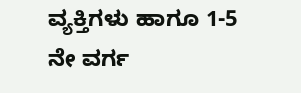ವ್ಯಕ್ತಿಗಳು ಹಾಗೂ 1-5 ನೇ ವರ್ಗ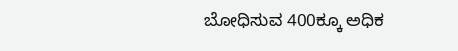ಬೋಧಿಸುವ 400ಕ್ಕೂ ಅಧಿಕ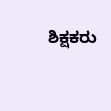ಶಿಕ್ಷಕರು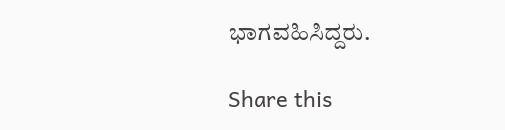ಭಾಗವಹಿಸಿದ್ದರು.

Share this